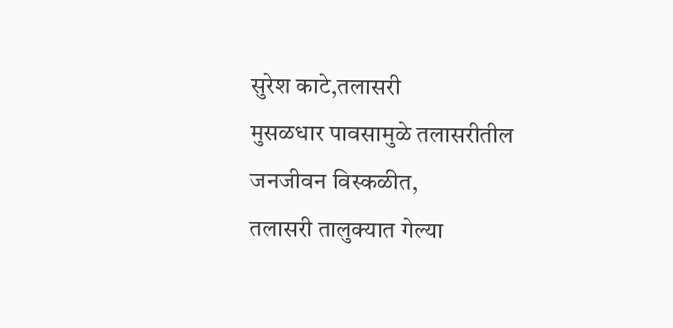सुरेश काटे,तलासरी
मुसळधार पावसामुळे तलासरीतील जनजीवन विस्कळीत,
तलासरी तालुक्यात गेल्या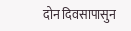दोन दिवसापासुन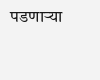पडणाऱ्या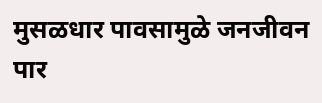मुसळधार पावसामुळे जनजीवन पार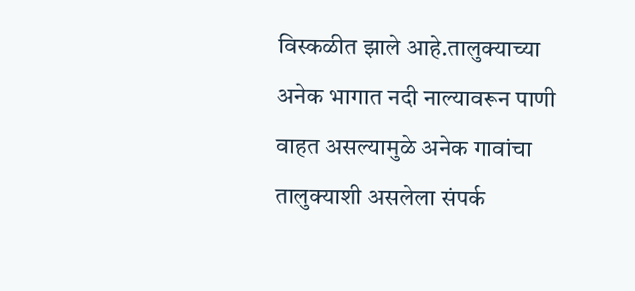विस्कळीत झाले आहे.तालुक्याच्या अनेक भागात नदी नाल्यावरून पाणी वाहत असल्यामुळे अनेक गावांचा तालुक्याशी असलेला संपर्क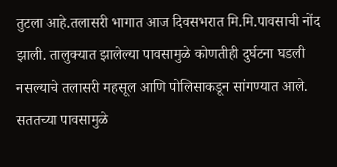तुटला आहे.तलासरी भागात आज दिवसभरात मि.मि.पावसाची नोंद झाली. तालुक्यात झालेल्या पावसामुळे कोणतीही दुर्घटना घडली नसल्याचे तलासरी महसूल आणि पोलिसाकडून सांगण्यात आले.
सततच्या पावसामुळे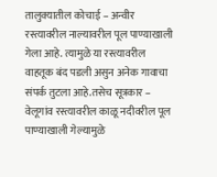तालुक्यातील कोचाई – अन्वीर रस्त्यावरील नाल्यावरील पूल पाण्याखाली गेला आहे. त्यामुळे या रस्त्यावरील वाहतूक बंद पडली असुन अनेक गावाचा संपर्क तुटला आहे.तसेच सूत्रकार – वेलूगांव रस्त्यावरील काळू नदीवरील पूल पाण्याखाली गेल्यामुळे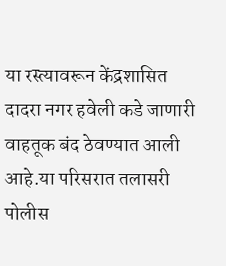या रस्त्यावरून केंद्रशासित दादरा नगर हवेली कडे जाणारी वाहतूक बंद ठेवण्यात आली आहे.या परिसरात तलासरी पोलीस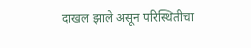दाखल झाले असून परिस्थितीचा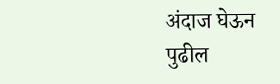अंदाज घेऊन पुढील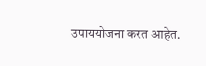उपाययोजना करत आहेत.